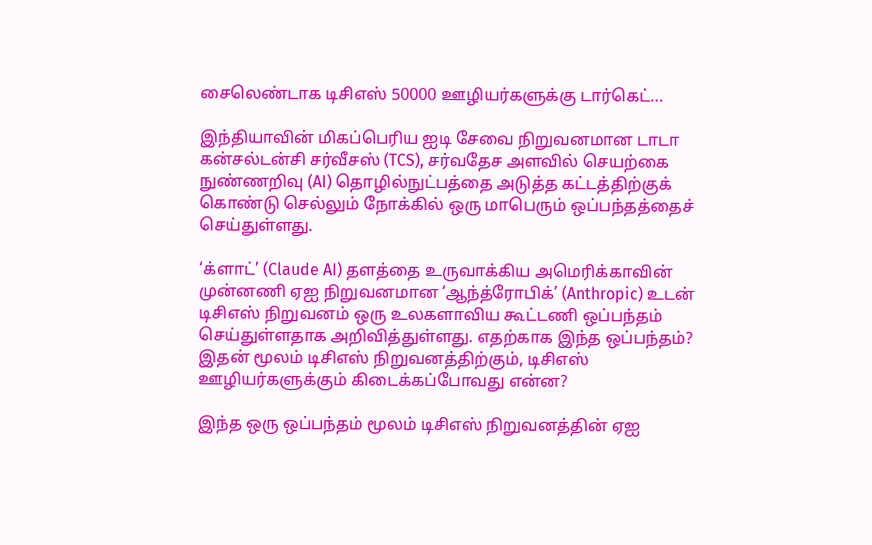சைலெண்டாக டிசிஎஸ் 50000 ஊழியர்களுக்கு டார்கெட்…

இந்தியாவின் மிகப்பெரிய ஐடி சேவை நிறுவனமான டாடா கன்சல்டன்சி சர்வீசஸ் (TCS), சர்வதேச அளவில் செயற்கை நுண்ணறிவு (AI) தொழில்நுட்பத்தை அடுத்த கட்டத்திற்குக் கொண்டு செல்லும் நோக்கில் ஒரு மாபெரும் ஒப்பந்தத்தைச் செய்துள்ளது.

‘க்ளாட்’ (Claude AI) தளத்தை உருவாக்கிய அமெரிக்காவின் முன்னணி ஏஐ நிறுவனமான ‘ஆந்த்ரோபிக்’ (Anthropic) உடன் டிசிஎஸ் நிறுவனம் ஒரு உலகளாவிய கூட்டணி ஒப்பந்தம் செய்துள்ளதாக அறிவித்துள்ளது. எதற்காக இந்த ஒப்பந்தம்? இதன் மூலம் டிசிஎஸ் நிறுவனத்திற்கும், டிசிஎஸ் ஊழியர்களுக்கும் கிடைக்கப்போவது என்ன?

இந்த ஒரு ஒப்பந்தம் மூலம் டிசிஎஸ் நிறுவனத்தின் ஏஐ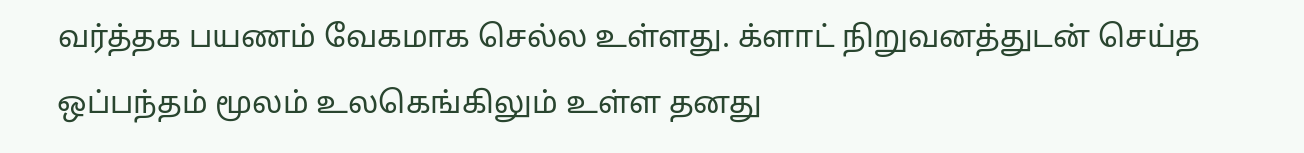வர்த்தக பயணம் வேகமாக செல்ல உள்ளது. க்ளாட் நிறுவனத்துடன் செய்த ஒப்பந்தம் மூலம் உலகெங்கிலும் உள்ள தனது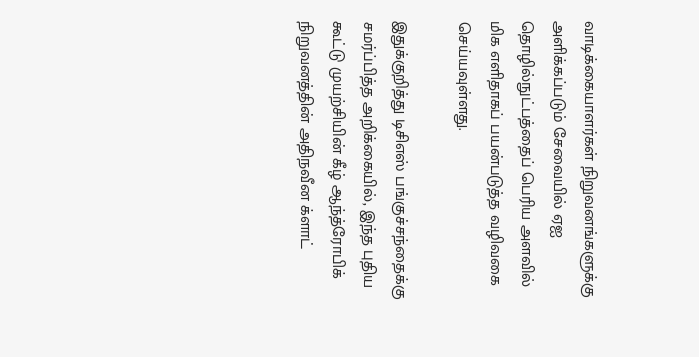வாடிக்கையாளர்கள் நிறுவனங்களுக்கு அளிக்கப்படும் சேவையில் ஏஐ தொழில்நுட்பத்தைப் பெரிய அளவில் மிக எளிதாகப் பயன்படுத்த வழிவகை செய்யவுள்ளது.

இதுக்குறித்து டிசிஎஸ் பங்குச்சந்தைக்கு சமர்ப்பித்த அறிக்கையில், இந்த புதிய கூட்டு முயற்சியின் கீழ் ஆந்த்ரோபிக் நிறுவனத்தின் அதிநவீன க்ளாட்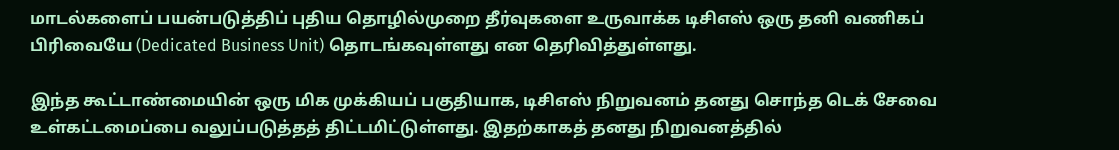மாடல்களைப் பயன்படுத்திப் புதிய தொழில்முறை தீர்வுகளை உருவாக்க டிசிஎஸ் ஒரு தனி வணிகப் பிரிவையே (Dedicated Business Unit) தொடங்கவுள்ளது என தெரிவித்துள்ளது.

இந்த கூட்டாண்மையின் ஒரு மிக முக்கியப் பகுதியாக, டிசிஎஸ் நிறுவனம் தனது சொந்த டெக் சேவை உள்கட்டமைப்பை வலுப்படுத்தத் திட்டமிட்டுள்ளது. இதற்காகத் தனது நிறுவனத்தில்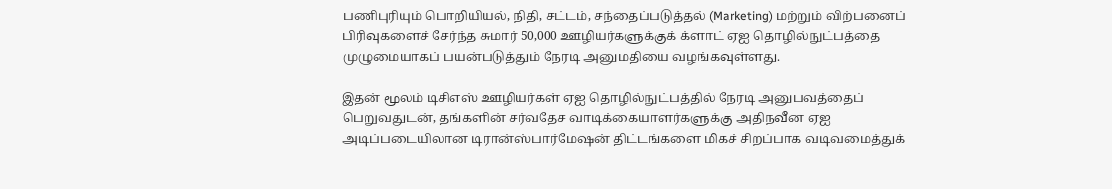பணிபுரியும் பொறியியல், நிதி, சட்டம், சந்தைப்படுத்தல் (Marketing) மற்றும் விற்பனைப் பிரிவுகளைச் சேர்ந்த சுமார் 50,000 ஊழியர்களுக்குக் க்ளாட் ஏஐ தொழில்நுட்பத்தை முழுமையாகப் பயன்படுத்தும் நேரடி அனுமதியை வழங்கவுள்ளது.

இதன் மூலம் டிசிஎஸ் ஊழியர்கள் ஏஐ தொழில்நுட்பத்தில் நேரடி அனுபவத்தைப் பெறுவதுடன், தங்களின் சர்வதேச வாடிக்கையாளர்களுக்கு அதிநவீன ஏஐ அடிப்படையிலான டிரான்ஸ்பார்மேஷன் திட்டங்களை மிகச் சிறப்பாக வடிவமைத்துக்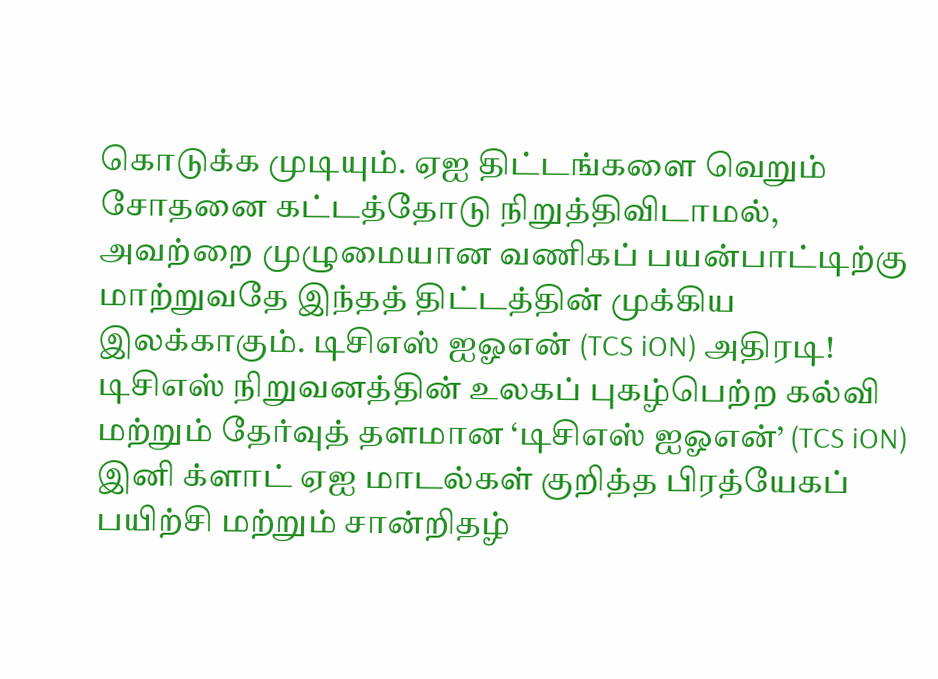கொடுக்க முடியும். ஏஐ திட்டங்களை வெறும் சோதனை கட்டத்தோடு நிறுத்திவிடாமல், அவற்றை முழுமையான வணிகப் பயன்பாட்டிற்கு மாற்றுவதே இந்தத் திட்டத்தின் முக்கிய இலக்காகும். டிசிஎஸ் ஐஓஎன் (TCS iON) அதிரடி! டிசிஎஸ் நிறுவனத்தின் உலகப் புகழ்பெற்ற கல்வி மற்றும் தேர்வுத் தளமான ‘டிசிஎஸ் ஐஓஎன்’ (TCS iON) இனி க்ளாட் ஏஐ மாடல்கள் குறித்த பிரத்யேகப் பயிற்சி மற்றும் சான்றிதழ்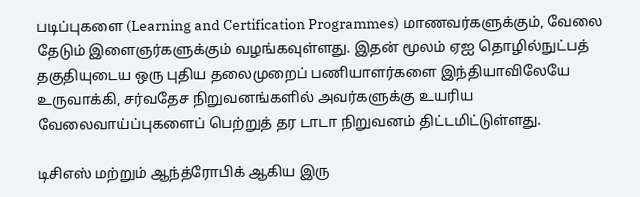படிப்புகளை (Learning and Certification Programmes) மாணவர்களுக்கும், வேலை தேடும் இளைஞர்களுக்கும் வழங்கவுள்ளது. இதன் மூலம் ஏஐ தொழில்நுட்பத் தகுதியுடைய ஒரு புதிய தலைமுறைப் பணியாளர்களை இந்தியாவிலேயே உருவாக்கி, சர்வதேச நிறுவனங்களில் அவர்களுக்கு உயரிய வேலைவாய்ப்புகளைப் பெற்றுத் தர டாடா நிறுவனம் திட்டமிட்டுள்ளது.

டிசிஎஸ் மற்றும் ஆந்த்ரோபிக் ஆகிய இரு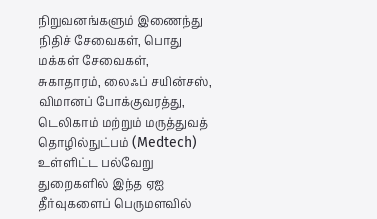நிறுவனங்களும் இணைந்து நிதிச் சேவைகள், பொது மக்கள் சேவைகள், சுகாதாரம், லைஃப் சயின்சஸ், விமானப் போக்குவரத்து, டெலிகாம் மற்றும் மருத்துவத் தொழில்நுட்பம் (Medtech) உள்ளிட்ட பல்வேறு துறைகளில் இந்த ஏஐ தீர்வுகளைப் பெருமளவில்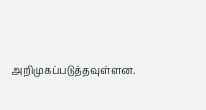அறிமுகப்படுத்தவுள்ளன.